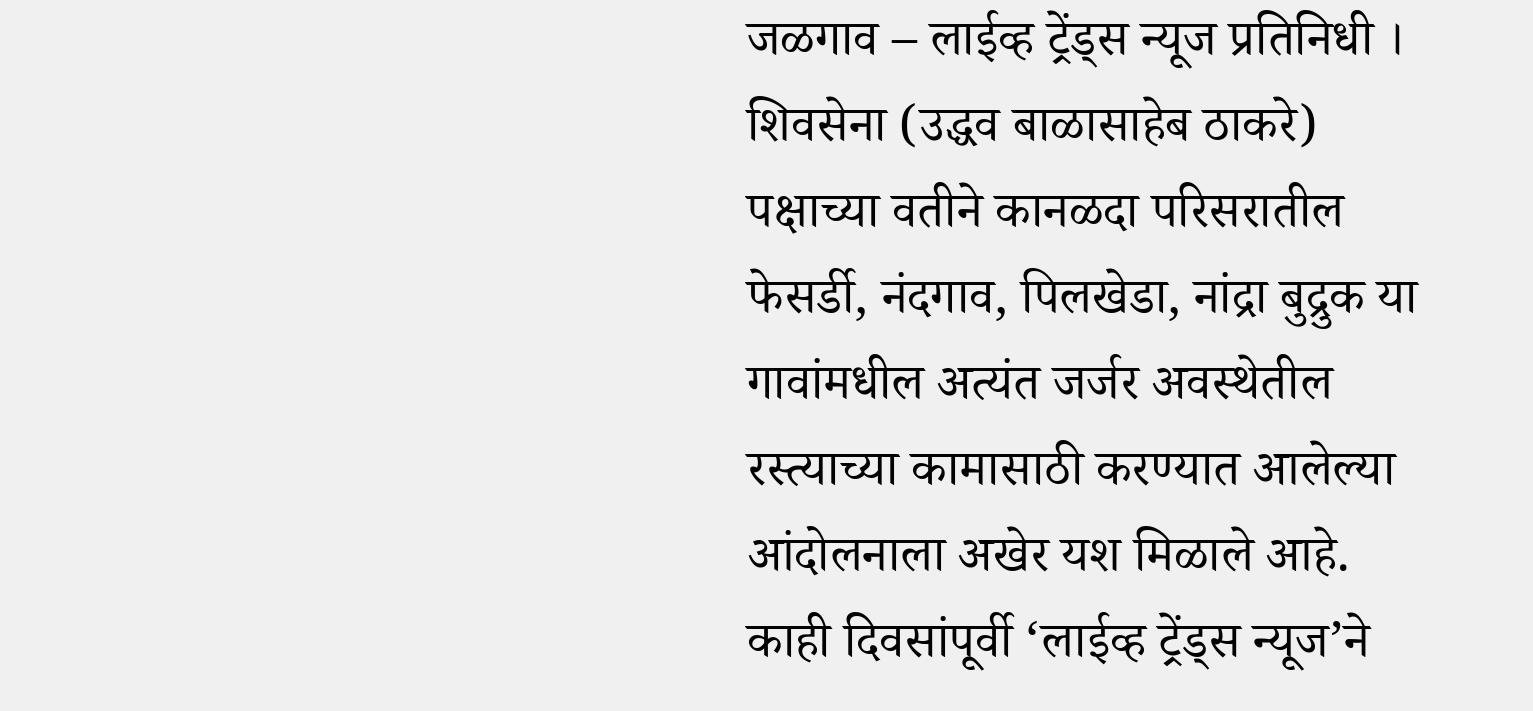जळगाव – लाईव्ह ट्रेंड्स न्यूज प्रतिनिधी । शिवसेना (उद्धव बाळासाहेब ठाकरे) पक्षाच्या वतीने कानळदा परिसरातील फेसर्डी, नंदगाव, पिलखेडा, नांद्रा बुद्रुक या गावांमधील अत्यंत जर्जर अवस्थेतील रस्त्याच्या कामासाठी करण्यात आलेल्या आंदोलनाला अखेर यश मिळाले आहे. काही दिवसांपूर्वी ‘लाईव्ह ट्रेंड्स न्यूज’ने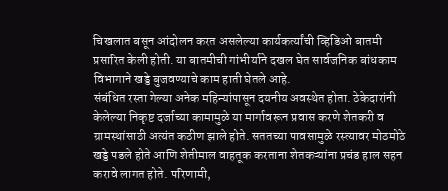चिखलात बसून आंदोलन करत असलेल्या कार्यकर्त्यांची व्हिडिओ बातमी प्रसारित केली होती. या बातमीची गांभीर्याने दखल घेत सार्वजनिक बांधकाम विभागाने खड्डे बुजवण्याचे काम हाती घेतले आहे.
संबंधित रस्ता गेल्या अनेक महिन्यांपासून दयनीय अवस्थेत होता. ठेकेदारांनी केलेल्या निकृष्ट दर्जाच्या कामामुळे या मार्गावरून प्रवास करणे शेतकरी व ग्रामस्थांसाठी अत्यंत कठीण झाले होते. सततच्या पावसामुळे रस्त्यावर मोठमोठे खड्डे पडले होते आणि शेतीमाल वाहतूक करताना शेतकऱ्यांना प्रचंड हाल सहन करावे लागत होते. परिणामी,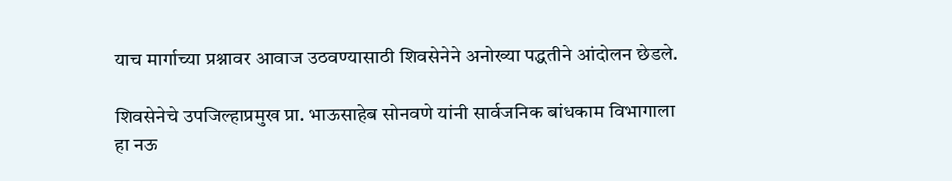याच मार्गाच्या प्रश्नावर आवाज उठवण्यासाठी शिवसेनेने अनोख्या पद्धतीने आंदोलन छेडले.

शिवसेनेचे उपजिल्हाप्रमुख प्रा. भाऊसाहेब सोनवणे यांनी सार्वजनिक बांधकाम विभागाला हा नऊ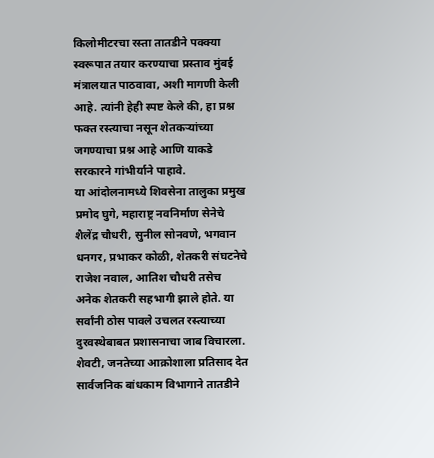किलोमीटरचा रस्ता तातडीने पक्क्या स्वरूपात तयार करण्याचा प्रस्ताव मुंबई मंत्रालयात पाठवावा, अशी मागणी केली आहे. त्यांनी हेही स्पष्ट केले की, हा प्रश्न फक्त रस्त्याचा नसून शेतकऱ्यांच्या जगण्याचा प्रश्न आहे आणि याकडे सरकारने गांभीर्याने पाहावे.
या आंदोलनामध्ये शिवसेना तालुका प्रमुख प्रमोद घुगे, महाराष्ट्र नवनिर्माण सेनेचे शैलेंद्र चौधरी, सुनील सोनवणे, भगवान धनगर, प्रभाकर कोळी, शेतकरी संघटनेचे राजेश नवाल, आतिश चौधरी तसेच अनेक शेतकरी सहभागी झाले होते. या सर्वांनी ठोस पावले उचलत रस्त्याच्या दुरवस्थेबाबत प्रशासनाचा जाब विचारला. शेवटी, जनतेच्या आक्रोशाला प्रतिसाद देत सार्वजनिक बांधकाम विभागाने तातडीने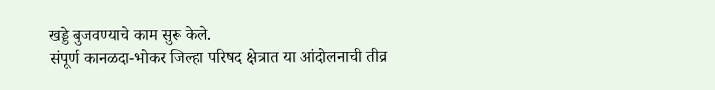खड्डे बुजवण्याचे काम सुरू केले.
संपूर्ण कानळदा-भोकर जिल्हा परिषद क्षेत्रात या आंदोलनाची तीव्र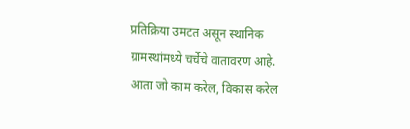प्रतिक्रिया उमटत असून स्थानिक ग्रामस्थांमध्ये चर्चेचे वातावरण आहे. आता जो काम करेल, विकास करेल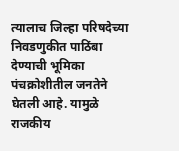त्यालाच जिल्हा परिषदेच्या निवडणुकीत पाठिंबा देण्याची भूमिका पंचक्रोशीतील जनतेने घेतली आहे. यामुळे राजकीय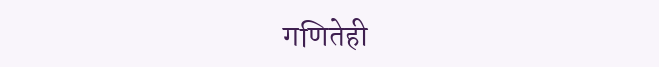गणितेही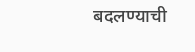बदलण्याची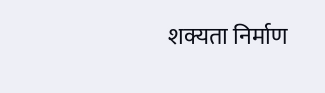शक्यता निर्माण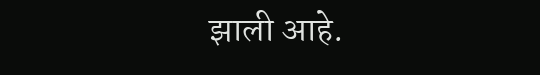झाली आहे.